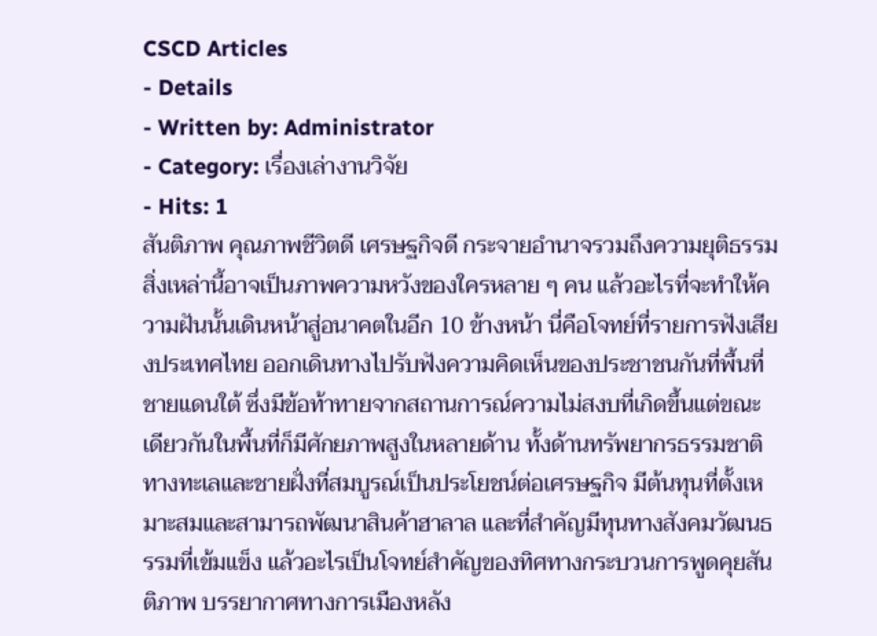CSCD Articles
- Details
- Written by: Administrator
- Category: เรื่องเล่างานวิจัย
- Hits: 1
สันติภาพ คุณภาพชีวิตดี เศรษฐกิจดี กระจายอำนาจรวมถึงความยุติธรรม สิ่งเหล่านี้อาจเป็นภาพความหวังของใครหลาย ๆ คน แล้วอะไรที่จะทำให้ความฝันนั้นเดินหน้าสู่อนาคตในอีก 10 ข้างหน้า นี่คือโจทย์ที่รายการฟังเสียงประเทศไทย ออกเดินทางไปรับฟังความคิดเห็นของประชาชนกันที่พื้นที่ชายแดนใต้ ซึ่งมีข้อท้าทายจากสถานการณ์ความไม่สงบที่เกิดขึ้นแต่ขณะเดียวกันในพื้นที่ก็มีศักยภาพสูงในหลายด้าน ทั้งด้านทรัพยากรธรรมชาติทางทะเลและชายฝั่งที่สมบูรณ์เป็นประโยชน์ต่อเศรษฐกิจ มีต้นทุนที่ตั้งเหมาะสมและสามารถพัฒนาสินค้าฮาลาล และที่สำคัญมีทุนทางสังคมวัฒนธรรมที่เข้มแข็ง แล้วอะไรเป็นโจทย์สำคัญของทิศทางกระบวนการพูดคุยสันติภาพ บรรยากาศทางการเมืองหลัง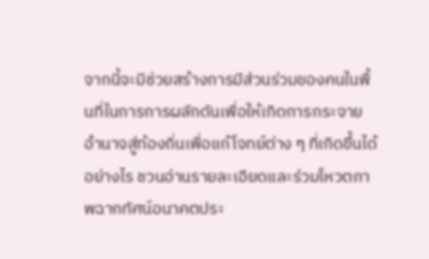จากนี้จะมีช่วยสร้างการมีส่วนร่วมของคนในพื้นที่ในการการผลักดันเพื่อให้เกิดการกระจายอำนาจสู่ท้องถิ่นเพื่อแก้โจทย์ต่าง ๆ ที่เกิดขึ้นได้อย่างไร ชวนอ่านรายละเอียดและร่วมโหวตภาพฉากทัศน์อนาคตประ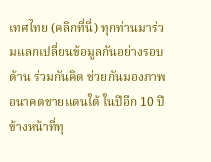เทศไทย (คลิกที่นี่) ทุกท่านมาร่วมแลกเปลี่ยนข้อมูลกันอย่างรอบด้าน ร่วมกันคิด ช่วยกันมองภาพอนาคตชายแดนใต้ ในปีอีก 10 ปีข้างหน้าที่ทุ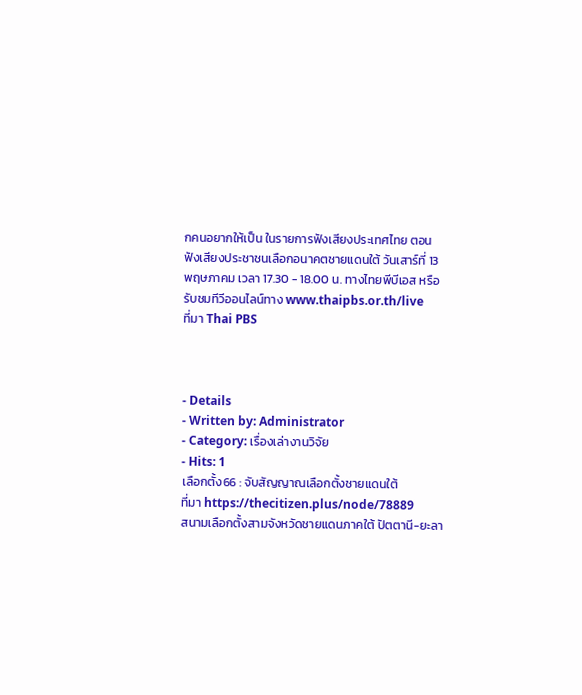กคนอยากให้เป็น ในรายการฟังเสียงประเทศไทย ตอน ฟังเสียงประชาชนเลือกอนาคตชายแดนใต้ วันเสาร์ที่ 13 พฤษภาคม เวลา 17.30 - 18.00 น. ทางไทยพีบีเอส หรือรับชมทีวีออนไลน์ทาง www.thaipbs.or.th/live
ที่มา Thai PBS



- Details
- Written by: Administrator
- Category: เรื่องเล่างานวิจัย
- Hits: 1
เลือกตั้ง66 : จับสัญญาณเลือกตั้งชายแดนใต้
ที่มา https://thecitizen.plus/node/78889
สนามเลือกตั้งสามจังหวัดชายแดนภาคใต้ ปัตตานี-ยะลา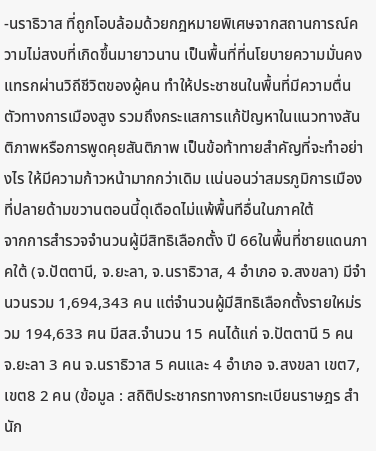-นราธิวาส ที่ถูกโอบล้อมด้วยกฎหมายพิเศษจากสถานการณ์ความไม่สงบที่เกิดขึ้นมายาวนาน เป็นพื้นที่ที่นโยบายความมั่นคงแทรกผ่านวิถีชีวิตของผู้คน ทำให้ประชาชนในพื้นที่มีความตื่นตัวทางการเมืองสูง รวมถึงกระแสการแก้ปัญหาในแนวทางสันติภาพหรือการพูดคุยสันติภาพ เป็นข้อท้าทายสำคัญที่จะทำอย่างไร ให้มีความก้าวหน้ามากกว่าเดิม เเน่นอนว่าสมรภูมิการเมืองที่ปลายด้ามขวานตอนนี้ดุเดือดไม่แพ้พื้นทีอื่นในภาคใต้
จากการสำรวจจำนวนผู้มีสิทธิเลือกตั้ง ปี 66ในพื้นที่ชายแดนภาคใต้ (จ.ปัตตานี, จ.ยะลา, จ.นราธิวาส, 4 อำเภอ จ.สงขลา) มีจำนวนรวม 1,694,343 คน แต่จำนวนผู้มีสิทธิเลือกตั้งรายใหม่รวม 194,633 ฅน มีสส.จำนวน 15 คนได้แก่ จ.ปัตตานี 5 คน จ.ยะลา 3 คน จ.นราธิวาส 5 คนและ 4 อำเภอ จ.สงขลา เขต7, เขต8 2 คน (ข้อมูล : สถิติประชากรทางการทะเบียนราษฎร สำนัก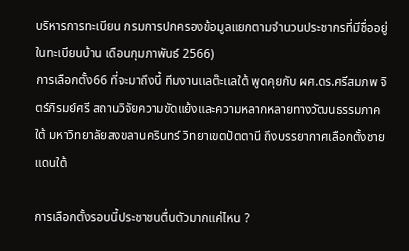บริหารการทะเบียน กรมการปกครองข้อมูลแยกตามจำนวนประชากรที่มีชื่ออยู่ในทะเบียนบ้าน เดือนกุมภาพันธ์ 2566)
การเลือกตั้ง66 ที่จะมาถึงนี้ ทีมงานเเลต๊ะเเลใต้ พูดคุยกับ ผศ.ดร.ศรีสมภพ จิตร์ภิรมย์ศรี สถานวิจัยความขัดแย้งและความหลากหลายทางวัฒนธรรมภาคใต้ มหาวิทยาลัยสงขลานครินทร์ วิทยาเขตปัตตานี ถึงบรรยากาศเลือกตั้งชายแดนใต้

การเลือกตั้งรอบนี้ประชาชนตื่นตัวมากแค่ไหน ?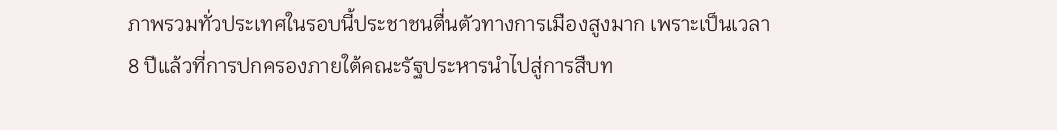ภาพรวมทั่วประเทศในรอบนี้ประชาชนตื่นตัวทางการเมืองสูงมาก เพราะเป็นเวลา 8 ปีแล้วที่การปกครองภายใต้คณะรัฐประหารนำไปสู่การสืบท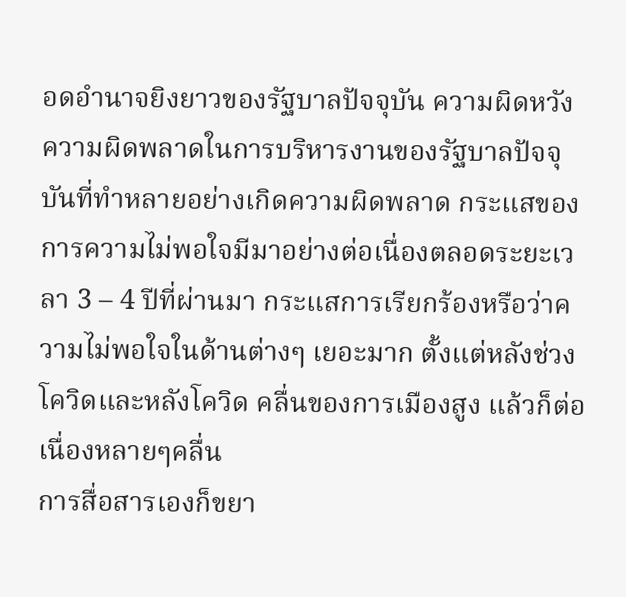อดอำนาจยิงยาวของรัฐบาลปัจจุบัน ความผิดหวัง ความผิดพลาดในการบริหารงานของรัฐบาลปัจจุบันที่ทำหลายอย่างเกิดความผิดพลาด กระแสของการความไม่พอใจมีมาอย่างต่อเนื่องตลอดระยะเวลา 3 – 4 ปีที่ผ่านมา กระแสการเรียกร้องหรือว่าความไม่พอใจในด้านต่างๆ เยอะมาก ตั้งแต่หลังช่วงโควิดและหลังโควิด คลื่นของการเมืองสูง แล้วก็ต่อเนื่องหลายๆคลื่น
การสื่อสารเองก็ขยา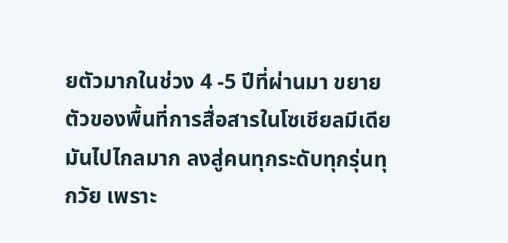ยตัวมากในช่วง 4 -5 ปีที่ผ่านมา ขยายตัวของพื้นที่การสื่อสารในโซเชียลมีเดียมันไปไกลมาก ลงสู่คนทุกระดับทุกรุ่นทุกวัย เพราะ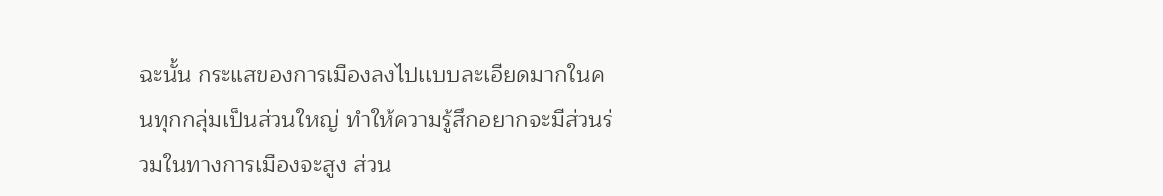ฉะนั้น กระแสของการเมืองลงไปเเบบละเอียดมากในคนทุกกลุ่มเป็นส่วนใหญ่ ทำให้ความรู้สึกอยากจะมีส่วนร่วมในทางการเมืองจะสูง ส่วน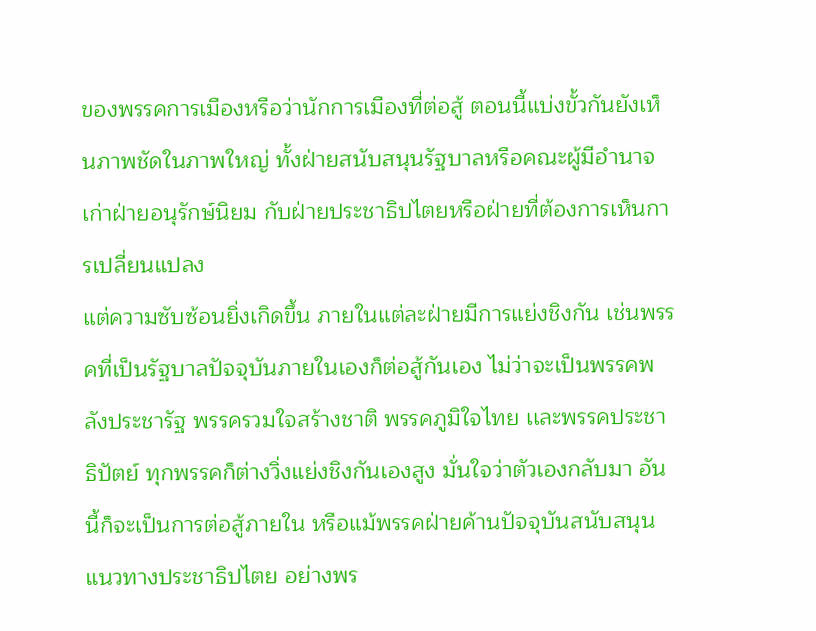ของพรรคการเมืองหรือว่านักการเมืองที่ต่อสู้ ตอนนี้แบ่งขั้วกันยังเห็นภาพชัดในภาพใหญ่ ทั้งฝ่ายสนับสนุนรัฐบาลหรือคณะผู้มีอำนาจเก่าฝ่ายอนุรักษ์นิยม กับฝ่ายประชาธิปไตยหรือฝ่ายที่ต้องการเห็นการเปลี่ยนแปลง
แต่ความซับซ้อนยิ่งเกิดขึ้น ภายในแต่ละฝ่ายมีการแย่งชิงกัน เช่นพรรคที่เป็นรัฐบาลปัจจุบันภายในเองก็ต่อสู้กันเอง ไม่ว่าจะเป็นพรรคพลังประชารัฐ พรรครวมใจสร้างชาติ พรรคภูมิใจไทย เเละพรรคประชาธิปัตย์ ทุกพรรคก็ต่างวิ่งแย่งชิงกันเองสูง มั่นใจว่าตัวเองกลับมา อันนี้ก็จะเป็นการต่อสู้ภายใน หรือแม้พรรคฝ่ายค้านปัจจุบันสนับสนุนแนวทางประชาธิปไตย อย่างพร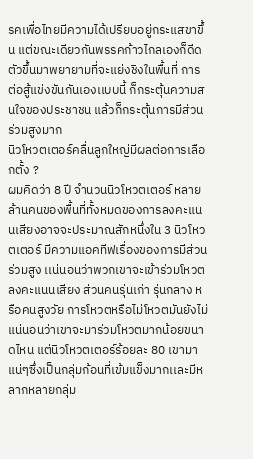รคเพื่อไทยมีความได้เปรียบอยู่กระแสขาขึ้น แต่ขณะเดียวกันพรรคก้าวไกลเองก็ดีดตัวขึ้นมาพยายามที่จะแย่งชิงในพื้นที่ การต่อสู้แข่งขันกันเองเเบบนี้ ก็กระตุ้นความสนใจของประชาชน แล้วก็กระตุ้นการมีส่วนร่วมสูงมาก
นิวโหวตเตอร์คลื่นลูกใหญ่มีผลต่อการเลือกตั้ง ?
ผมคิดว่า 8 ปี จำนวนนิวโหวตเตอร์ หลายล้านคนของพื้นที่ทั้งหมดของการลงคะแนนเสียงอาจจะประมาณสักหนึ่งใน 3 นิวโหวตเตอร์ มีความแอคทีฟเรื่องของการมีส่วนร่วมสูง เเน่นอนว่าพวกเขาจะเข้าร่วมโหวตลงคะแนนเสียง ส่วนคนรุ่นเก่า รุ่นกลาง หรือคนสูงวัย การโหวตหรือไม่โหวตมันยังไม่แน่นอนว่าเขาจะมาร่วมโหวตมากน้อยขนาดไหน แต่นิวโหวตเตอร์ร้อยละ 80 เขามาแน่ๆซึ่งเป็นกลุ่มก้อนที่เข้มแข็งมากเเละมีหลากหลายกลุ่ม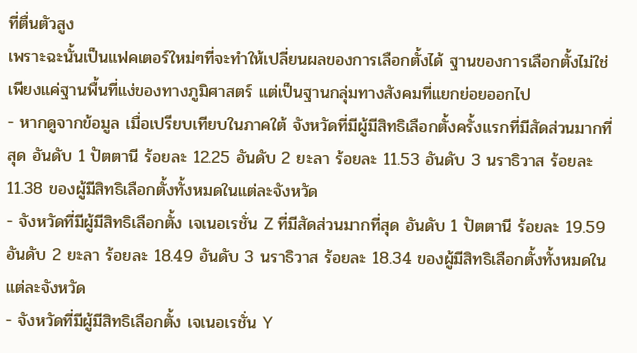ที่ตื่นตัวสูง
เพราะฉะนั้นเป็นแฟคเตอร์ใหม่ๆที่จะทำให้เปลี่ยนผลของการเลือกตั้งได้ ฐานของการเลือกตั้งไม่ใช่เพียงแค่ฐานพื้นที่แง่ของทางภูมิศาสตร์ แต่เป็นฐานกลุ่มทางสังคมที่แยกย่อยออกไป
- หากดูจากข้อมูล เมื่อเปรียบเทียบในภาคใต้ จังหวัดที่มีผู้มีสิทธิเลือกตั้งครั้งแรกที่มีสัดส่วนมากที่สุด อันดับ 1 ปัตตานี ร้อยละ 12.25 อันดับ 2 ยะลา ร้อยละ 11.53 อันดับ 3 นราธิวาส ร้อยละ 11.38 ของผู้มีสิทธิเลือกตั้งทั้งหมดในแต่ละจังหวัด
- จังหวัดที่มีผู้มีสิทธิเลือกตั้ง เจเนอเรชั่น Z ที่มีสัดส่วนมากที่สุด อันดับ 1 ปัตตานี ร้อยละ 19.59 อันดับ 2 ยะลา ร้อยละ 18.49 อันดับ 3 นราธิวาส ร้อยละ 18.34 ของผู้มีสิทธิเลือกตั้งทั้งหมดในแต่ละจังหวัด
- จังหวัดที่มีผู้มีสิทธิเลือกตั้ง เจเนอเรชั่น Y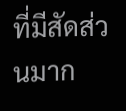ที่มีสัดส่วนมาก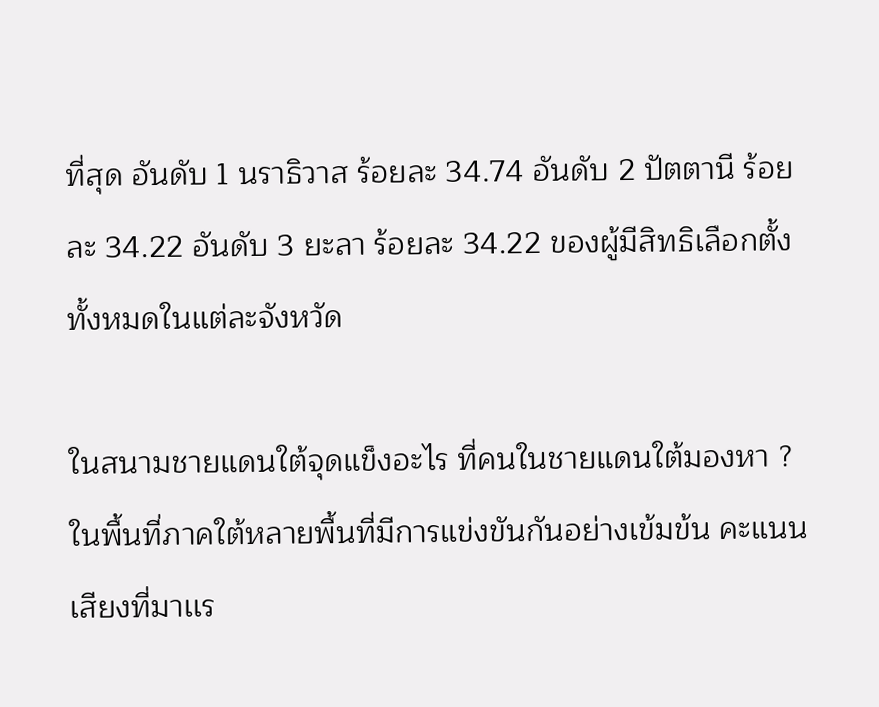ที่สุด อันดับ 1 นราธิวาส ร้อยละ 34.74 อันดับ 2 ปัตตานี ร้อยละ 34.22 อันดับ 3 ยะลา ร้อยละ 34.22 ของผู้มีสิทธิเลือกตั้งทั้งหมดในแต่ละจังหวัด

ในสนามชายแดนใต้จุดแข็งอะไร ที่คนในชายแดนใต้มองหา ?
ในพื้นที่ภาคใต้หลายพื้นที่มีการแข่งขันกันอย่างเข้มข้น คะแนนเสียงที่มาเเร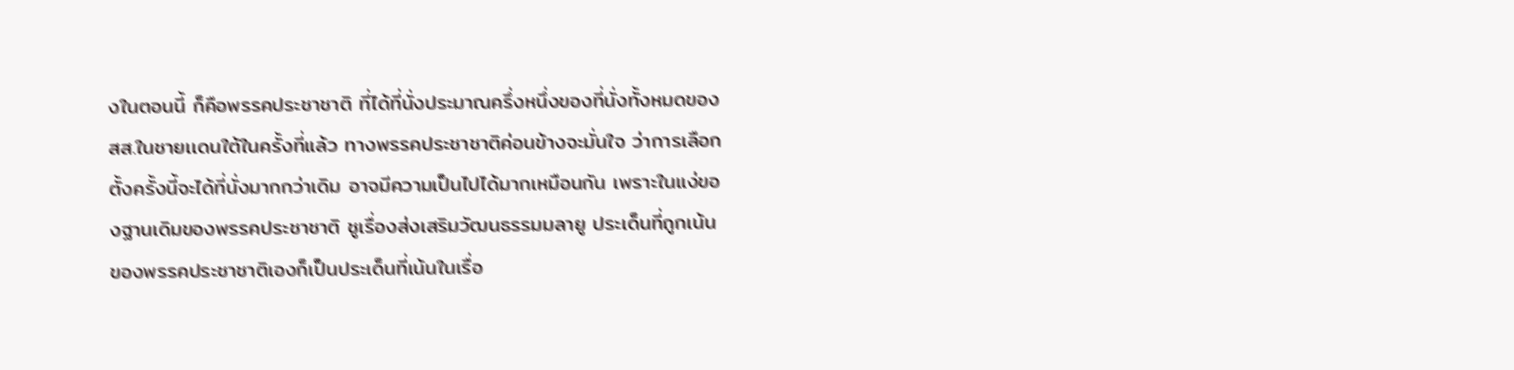งในตอนนี้ ก็คือพรรคประชาชาติ ที่ได้ที่นั่งประมาณครึ่งหนึ่งของที่นั่งทั้งหมดของสส.ในชายเเดนใต้ในครั้งที่แล้ว ทางพรรคประชาชาติค่อนข้างจะมั่นใจ ว่าการเลือกตั้งครั้งนี้จะได้ที่นั่งมากกว่าเดิม อาจมีความเป็นไปได้มากเหมือนกัน เพราะในแง่ของฐานเดิมของพรรคประชาชาติ ชูเรื่องส่งเสริมวัฒนธรรมมลายู ประเด็นที่ถูกเน้นของพรรคประชาชาติเองก็เป็นประเด็นที่เน้นในเรื่อ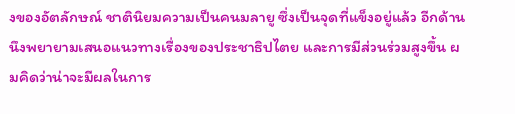งของอัตลักษณ์ ชาตินิยมความเป็นคนมลายู ซึ่งเป็นจุดที่แข็งอยู่แล้ว อีกด้านนึงพยายามเสนอแนวทางเรื่องของประชาธิปไตย และการมีส่วนร่วมสูงขึ้น ผมคิดว่าน่าจะมีผลในการ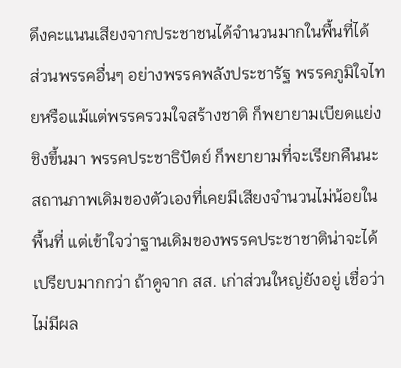ดึงคะแนนเสียงจากประชาชนได้จำนวนมากในพื้นที่ได้
ส่วนพรรคอื่นๆ อย่างพรรคพลังประชารัฐ พรรคภูมิใจไทยหรือแม้แต่พรรครวมใจสร้างชาติ ก็พยายามเบียดแย่งชิงขึ้นมา พรรคประชาธิปัตย์ ก็พยายามที่จะเรียกคืนนะสถานภาพเดิมของตัวเองที่เคยมีเสียงจำนวนไม่น้อยในพื้นที่ แต่เข้าใจว่าฐานเดิมของพรรคประชาชาติน่าจะได้เปรียบมากกว่า ถ้าดูจาก สส. เก่าส่วนใหญ่ยังอยู่ เชื่อว่าไม่มีผล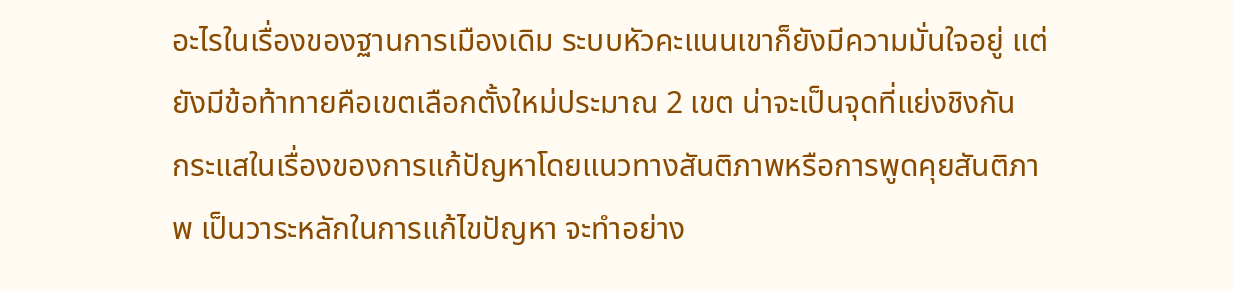อะไรในเรื่องของฐานการเมืองเดิม ระบบหัวคะแนนเขาก็ยังมีความมั่นใจอยู่ แต่ยังมีข้อท้าทายคือเขตเลือกตั้งใหม่ประมาณ 2 เขต น่าจะเป็นจุดที่แย่งชิงกัน
กระแสในเรื่องของการแก้ปัญหาโดยแนวทางสันติภาพหรือการพูดคุยสันติภาพ เป็นวาระหลักในการแก้ไขปัญหา จะทำอย่าง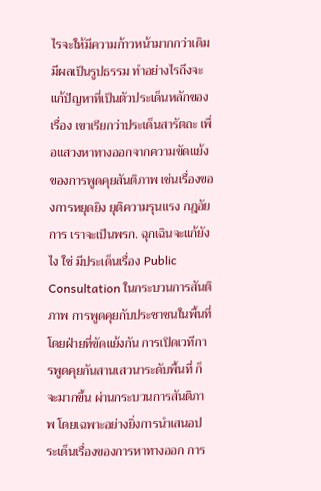ไรจะให้มีความก้าวหน้ามากกว่าเดิม มีผลเป็นรูปธรรม ทำอย่างไรถึงจะแก้ปัญหาที่เป็นตัวประเด็นหลักของเรื่อง เขาเรียกว่าประเด็นสารัตถะ เพื่อแสวงหาทางออกจากความขัดแย้ง ของการพูดคุยสันติภาพ เช่นเรื่องของการหยุดยิง ยุติความรุนแรง กฎอัยการ เราจะเป็นพรก. ฉุกเฉินจะแก้ยังไง ใช่ มีประเด็นเรื่อง Public Consultation ในกระบวนการสันติภาพ การพูดคุยกับประชาชนในพื้นที่ โดยฝ่ายที่ขัดแย้งกัน การเปิดเวทีการพูดคุยกันสานเสวนาระดับพื้นที่ ก็จะมากขึ้น ผ่านกระบวนการสันติภาพ โดยเฉพาะอย่างยิ่งการนำเสนอประเด็นเรื่องของการหาทางออก การ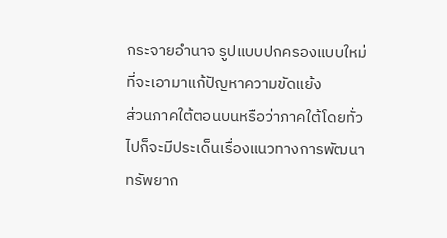กระจายอำนาจ รูปแบบปกครองแบบใหม่ที่จะเอามาแก้ปัญหาความขัดแย้ง
ส่วนภาคใต้ตอนบนหรือว่าภาคใต้โดยทั่วไปก็จะมีประเด็นเรื่องแนวทางการพัฒนาทรัพยาก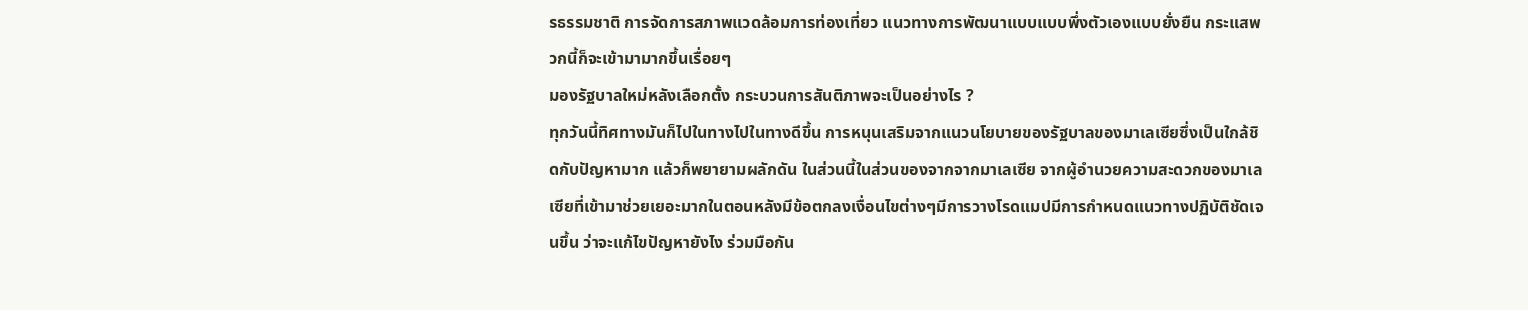รธรรมชาติ การจัดการสภาพแวดล้อมการท่องเที่ยว แนวทางการพัฒนาแบบแบบพึ่งตัวเองแบบยั่งยืน กระแสพวกนี้ก็จะเข้ามามากขึ้นเรื่อยๆ
มองรัฐบาลใหม่หลังเลือกตั้ง กระบวนการสันติภาพจะเป็นอย่างไร ?
ทุกวันนี้ทิศทางมันก็ไปในทางไปในทางดีขึ้น การหนุนเสริมจากแนวนโยบายของรัฐบาลของมาเลเซียซึ่งเป็นใกล้ชิดกับปัญหามาก แล้วก็พยายามผลักดัน ในส่วนนี้ในส่วนของจากจากมาเลเซีย จากผู้อำนวยความสะดวกของมาเลเซียที่เข้ามาช่วยเยอะมากในตอนหลังมีข้อตกลงเงื่อนไขต่างๆมีการวางโรดแมปมีการกำหนดแนวทางปฏิบัติชัดเจนขึ้น ว่าจะแก้ไขปัญหายังไง ร่วมมือกัน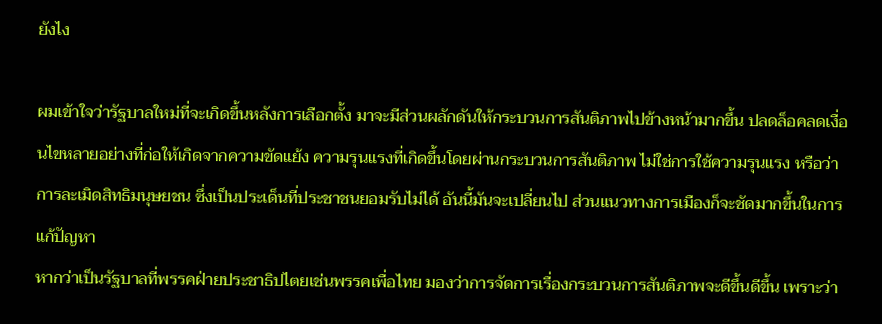ยังไง

ผมเข้าใจว่ารัฐบาลใหม่ที่จะเกิดขึ้นหลังการเลือกตั้ง มาจะมีส่วนผลักดันให้กระบวนการสันติภาพไปข้างหน้ามากขึ้น ปลดล็อคลดเงื่อนไขหลายอย่างที่ก่อให้เกิดจากความขัดแย้ง ความรุนแรงที่เกิดขึ้นโดยผ่านกระบวนการสันติภาพ ไม่ใช่การใช้ความรุนแรง หรือว่าการละเมิดสิทธิมนุษยชน ซึ่งเป็นประเด็นที่ประชาชนยอมรับไม่ได้ อันนี้มันจะเปลี่ยนไป ส่วนแนวทางการเมืองก็จะชัดมากขึ้นในการแก้ปัญหา
หากว่าเป็นรัฐบาลที่พรรคฝ่ายประชาธิปไตยเช่นพรรคเพื่อไทย มองว่าการจัดการเรื่องกระบวนการสันติภาพจะดีขึ้นดีขึ้น เพราะว่า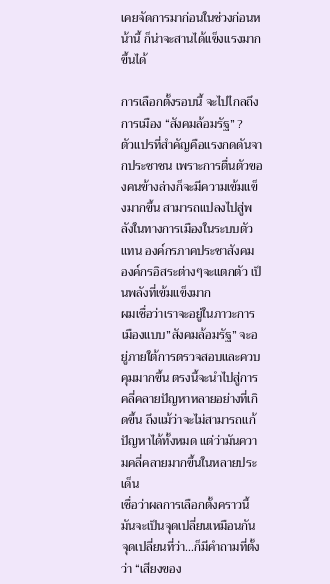เคยจัดการมาก่อนในช่วงก่อนหน้านี้ ก็น่าจะสานได้เเข็งเเรงมากขึ้นได้

การเลือกตั้งรอบนี้ จะไปไกลถึงการเมือง “สังคมล้อมรัฐ” ?
ตัวแปรที่สำคัญคือแรงกดดันจากประชาชน เพราะการตื่นตัวของคนข้างล่างก็จะมีความเข้มแข็งมากขึ้น สามารถแปลงไปสู่พลังในทางการเมืองในระบบตัวแทน องค์กรภาคประชาสังคม องค์กรอิสระต่างๆจะแตกตัว เป็นพลังที่เข้มแข็งมาก
ผมเชื่อว่าเราจะอยู่ในภาวะการเมืองแบบ”สังคมล้อมรัฐ” จะอยู่ภายใต้การตรวจสอบและควบคุมมากขึ้น ตรงนี้จะนำไปสู่การคลี่คลายปัญหาหลายอย่างที่เกิดขึ้น ถึงแม้ว่าจะไม่สามารถแก้ปัญหาได้ทั้งหมด แต่ว่ามันความคลี่คลายมากขึ้นในหลายประเด็น
เชื่อว่าผลการเลือกตั้งคราวนี้ มันจะเป็นจุดเปลี่ยนเหมือนกัน จุดเปลี่ยนที่ว่า…ก็มีคำถามที่ตั้งว่า “เสียงของ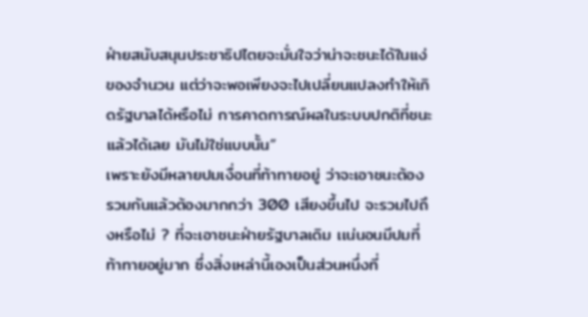ฝ่ายสนับสนุนประชาธิปไตยจะมั่นใจว่าน่าจะชนะได้ในแง่ของจำนวน แต่ว่าจะพอเพียงจะไปเปลี่ยนแปลงทำให้เกิดรัฐบาลได้หรือไม่ การคาดการณ์ผลในระบบปกติที่ชนะแล้วได้เลย มันไม่ใช่แบบนั้น”
เพราะยังมีหลายปมเงื่อนที่ท้าทายอยู่ ว่าจะเอาชนะต้องรวมกันแล้วต้องมากกว่า 300 เสียงขึ้นไป จะรวมไปถึงหรือไม่ ? ที่จะเอาชนะฝ่ายรัฐบาลเดิม เเน่นอนมีปมที่ท้าทายอยู่มาก ซึ่งสิ่งเหล่านี้เองเป็นส่วนหนึ่งที่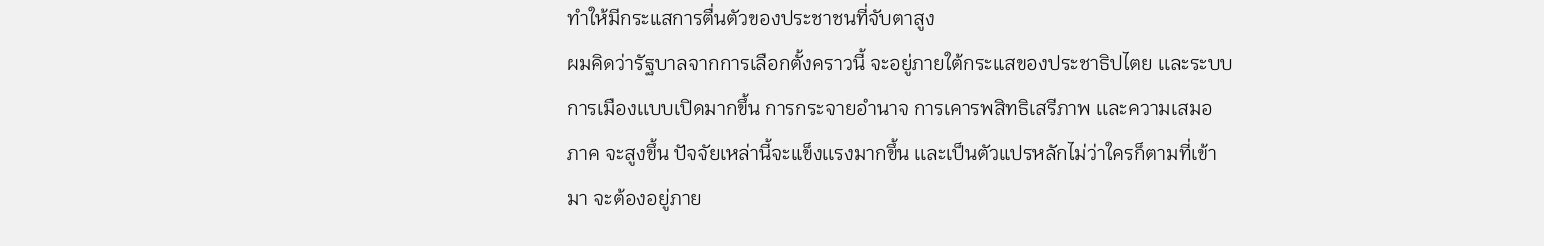ทำให้มีกระแสการตื่นตัวของประชาชนที่จับตาสูง
ผมคิดว่ารัฐบาลจากการเลือกตั้งคราวนี้ จะอยู่ภายใต้กระแสของประชาธิปไตย เเละระบบการเมืองเเบบเปิดมากขึ้น การกระจายอำนาจ การเคารพสิทธิเสรีภาพ เเละความเสมอภาค จะสูงขึ้น ปัจจัยเหล่านี้จะแข็งเเรงมากขึ้น เเละเป็นตัวแปรหลักไม่ว่าใครก็ตามที่เข้ามา จะต้องอยู่ภาย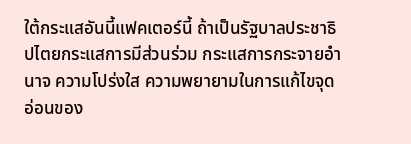ใต้กระแสอันนี้แฟคเตอร์นี้ ถ้าเป็นรัฐบาลประชาธิปไตยกระแสการมีส่วนร่วม กระแสการกระจายอำนาจ ความโปร่งใส ความพยายามในการแก้ไขจุดอ่อนของ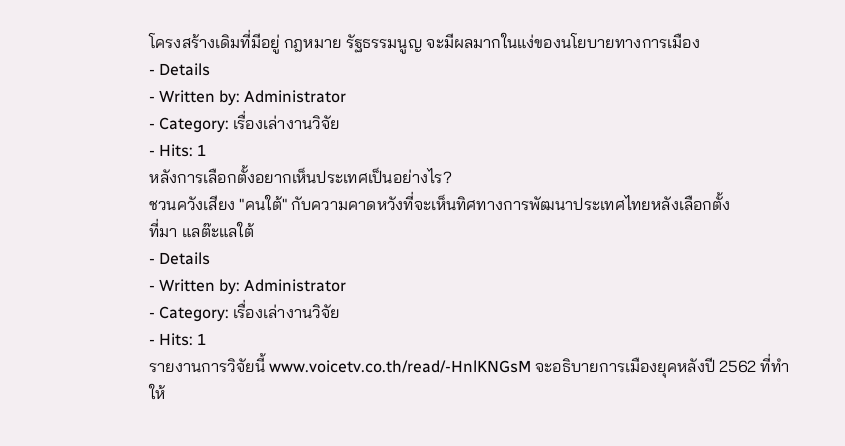โครงสร้างเดิมที่มีอยู่ กฎหมาย รัฐธรรมนูญ จะมีผลมากในแง่ของนโยบายทางการเมือง
- Details
- Written by: Administrator
- Category: เรื่องเล่างานวิจัย
- Hits: 1
หลังการเลือกตั้งอยากเห็นประเทศเป็นอย่างไร?
ชวนควังเสียง "คนใต้" กับความคาดหวังที่จะเห็นทิศทางการพัฒนาประเทศไทยหลังเลือกตั้ง
ที่มา แลต๊ะแลใต้
- Details
- Written by: Administrator
- Category: เรื่องเล่างานวิจัย
- Hits: 1
รายงานการวิจัยนี้ www.voicetv.co.th/read/-HnlKNGsM จะอธิบายการเมืองยุคหลังปี 2562 ที่ทำให้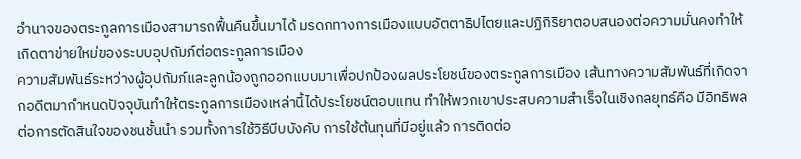อำนาจของตระกูลการเมืองสามารถฟื้นคืนขึ้นมาได้ มรดกทางการเมืองแบบอัตตาธิปไตยและปฏิกิริยาตอบสนองต่อความมั่นคงทำให้เกิดตาข่ายใหม่ของระบบอุปถัมภ์ต่อตระกูลการเมือง
ความสัมพันธ์ระหว่างผู้อุปถัมภ์และลูกน้องถูกออกแบบมาเพื่อปกป้องผลประโยชน์ของตระกูลการเมือง เส้นทางความสัมพันธ์ที่เกิดจากอดีตมากำหนดปัจจุบันทำให้ตระกูลการเมืองเหล่านี้ได้ประโยชน์ตอบแทน ทำให้พวกเขาประสบความสำเร็จในเชิงกลยุทธ์คือ มีอิทธิพลต่อการตัดสินใจของชนชั้นนำ รวมทั้งการใช้วิธีบีบบังคับ การใช้ต้นทุนที่มีอยู่แล้ว การติดต่อ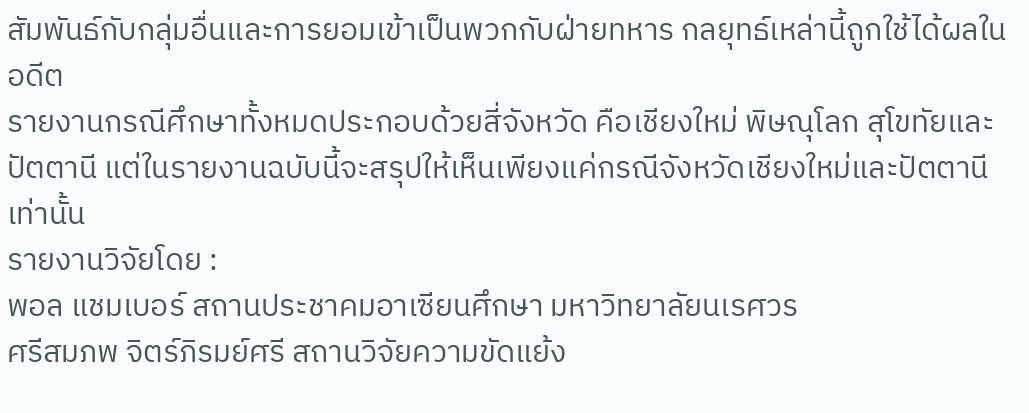สัมพันธ์กับกลุ่มอื่นและการยอมเข้าเป็นพวกกับฝ่ายทหาร กลยุทธ์เหล่านี้ถูกใช้ได้ผลในอดีต
รายงานกรณีศึกษาทั้งหมดประกอบด้วยสี่จังหวัด คือเชียงใหม่ พิษณุโลก สุโขทัยและปัตตานี แต่ในรายงานฉบับนี้จะสรุปให้เห็นเพียงแค่กรณีจังหวัดเชียงใหม่และปัตตานีเท่านั้น
รายงานวิจัยโดย :
พอล แชมเบอร์ สถานประชาคมอาเซียนศึกษา มหาวิทยาลัยนเรศวร
ศรีสมภพ จิตร์ภิรมย์ศรี สถานวิจัยความขัดแย้ง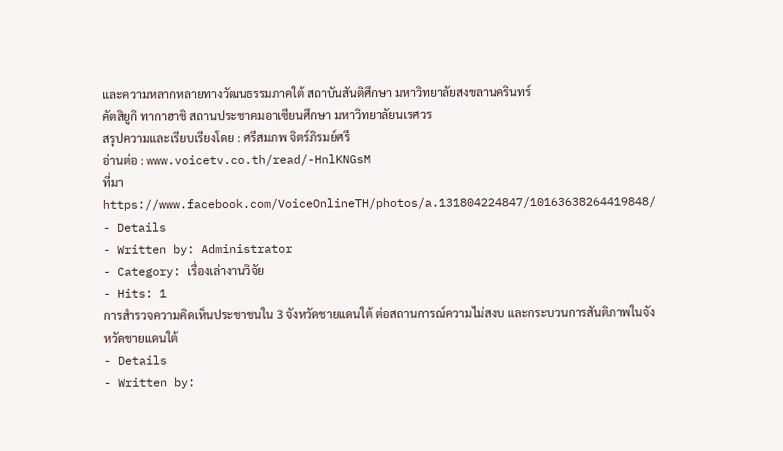และความหลากหลายทางวัฒนธรรมภาคใต้ สถาบันสันติศึกษา มหาวิทยาลัยสงขลานครินทร์
คัตสิยูกิ ทากาฮาชิ สถานประชาคมอาเซียนศึกษา มหาวิทยาลัยนเรศวร
สรุปความและเรียบเรียงโดย : ศรีสมภพ จิตร์ภิรมย์ศรี
อ่านต่อ : www.voicetv.co.th/read/-HnlKNGsM
ที่มา https://www.facebook.com/VoiceOnlineTH/photos/a.131804224847/10163638264419848/
- Details
- Written by: Administrator
- Category: เรื่องเล่างานวิจัย
- Hits: 1
การสำรวจความคิดเห็นประชาชนใน 3 จังหวัดชายแดนใต้ ต่อสถานการณ์ความไม่สงบ และกระบวนการสันติภาพในจังหวัดชายแดนใต้
- Details
- Written by: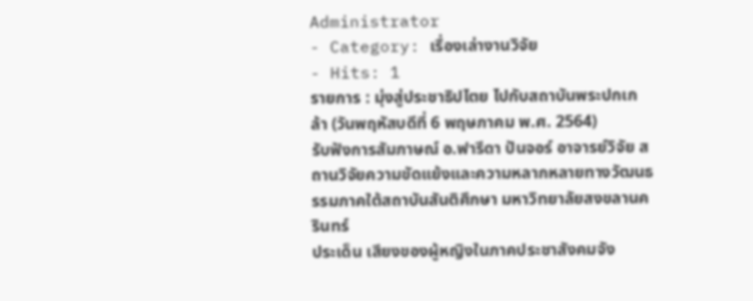Administrator
- Category: เรื่องเล่างานวิจัย
- Hits: 1
รายการ : มุ่งสู่ประชาธิปไตย ไปกับสถาบันพระปกเกล้า (วันพฤหัสบดีที่ 6 พฤษภาคม พ.ศ. 2564)
รับฟังการสัมภาษณ์ อ.ฟารีดา ปันจอร์ อาจารย์วิจัย สถานวิจัยความขัดแย้งและความหลากหลายทางวัฒนธรรมภาคใต้สถาบันสันติศึกษา มหาวิทยาลัยสงขลานครินทร์
ประเด็น เสียงของผู้หญิงในภาคประชาสังคมจัง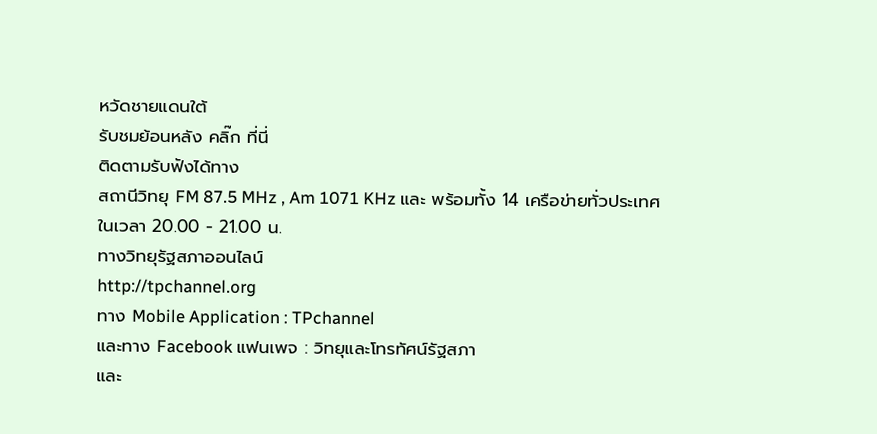หวัดชายแดนใต้
รับชมย้อนหลัง คลิ๊ก ที่นี่
ติดตามรับฟังได้ทาง
สถานีวิทยุ FM 87.5 MHz , Am 1071 KHz และ พร้อมทั้ง 14 เครือข่ายทั่วประเทศ ในเวลา 20.00 - 21.00 น.
ทางวิทยุรัฐสภาออนไลน์
http://tpchannel.org
ทาง Mobile Application : TPchannel
และทาง Facebook แฟนเพจ : วิทยุและโทรทัศน์รัฐสภา
และ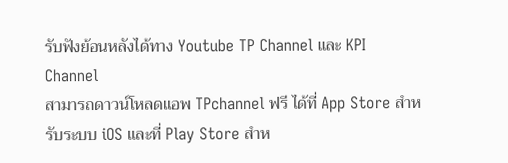รับฟังย้อนหลังได้ทาง Youtube TP Channel และ KPI Channel
สามารถดาวน์โหลดแอพ TPchannel ฟรี ได้ที่ App Store สำหรับระบบ iOS และที่ Play Store สำห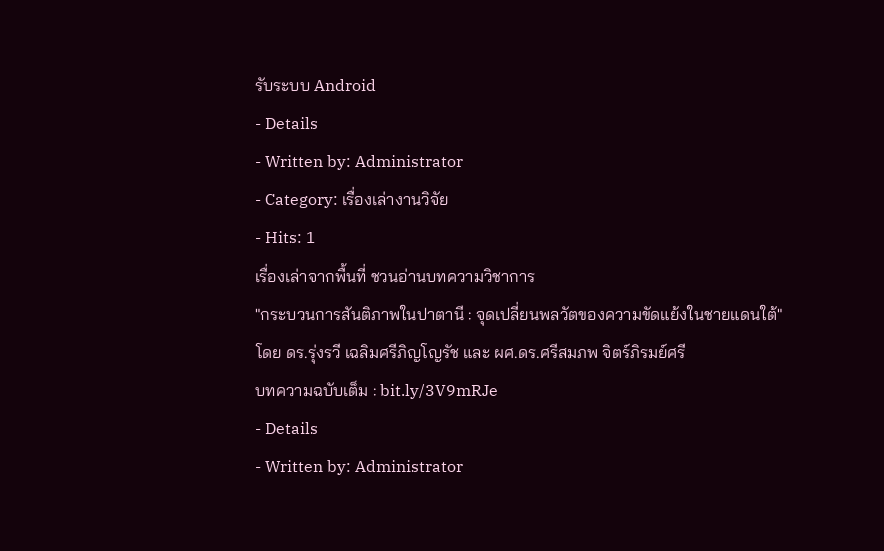รับระบบ Android
- Details
- Written by: Administrator
- Category: เรื่องเล่างานวิจัย
- Hits: 1
เรื่องเล่าจากพื้นที่ ชวนอ่านบทความวิชาการ
"กระบวนการสันติภาพในปาตานี : จุดเปลี่ยนพลวัตของความขัดแย้งในชายแดนใต้"
โดย ดร.รุ่งรวี เฉลิมศรีภิญโญรัช และ ผศ.ดร.ศรีสมภพ จิตร์ภิรมย์ศรี
บทความฉบับเต็ม : bit.ly/3V9mRJe
- Details
- Written by: Administrator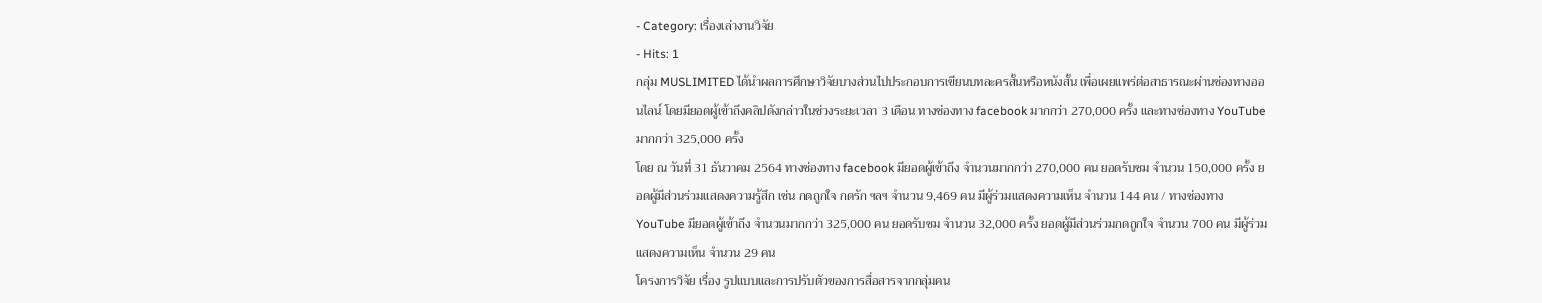- Category: เรื่องเล่างานวิจัย
- Hits: 1
กลุ่ม MUSLIMITED ได้นำผลการศึกษาวิจัยบางส่วนไปประกอบการเขียนบทละครสั้นหรือหนังสั้น เพื่อเผยแพร่ต่อสาธารณะผ่านช่องทางออนไลน์ โดยมียอดผู้เข้าถึงคลิปดังกล่าวในช่วงระยะเวลา 3 เดือน ทางช่องทาง facebook มากกว่า 270,000 ครั้ง และทางช่องทาง YouTube มากกว่า 325,000 ครั้ง
โดย ณ วันที่ 31 ธันวาคม 2564 ทางช่องทาง facebook มียอดผู้เข้าถึง จำนวนมากกว่า 270,000 คน ยอดรับชม จำนวน 150,000 ครั้ง ยอดผู้มีส่วนร่วมแสดงความรู้สึก เช่น กดถูกใจ กดรัก ฯลฯ จำนวน 9,469 คน มีผู้ร่วมแสดงความเห็น จำนวน 144 คน / ทางช่องทาง YouTube มียอดผู้เข้าถึง จำนวนมากกว่า 325,000 คน ยอดรับชม จำนวน 32,000 ครั้ง ยอดผู้มีส่วนร่วมกดถูกใจ จำนวน 700 คน มีผู้ร่วมแสดงความเห็น จำนวน 29 คน
โครงการวิจัย เรื่อง รูปแบบและการปรับตัวของการสื่อสารจากกลุ่มคน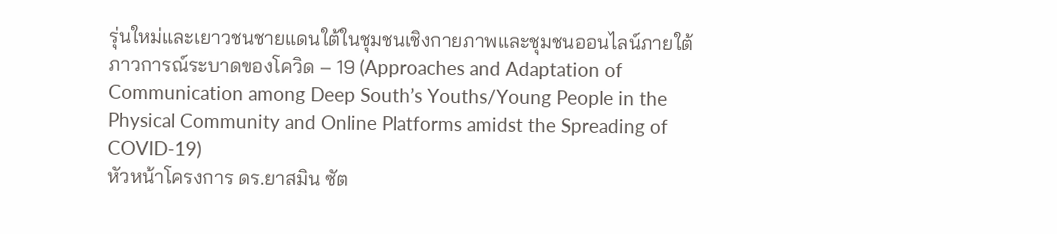รุ่นใหม่และเยาวชนชายแดนใต้ในชุมชนเชิงกายภาพและชุมชนออนไลน์ภายใต้ภาวการณ์ระบาดของโควิด – 19 (Approaches and Adaptation of Communication among Deep South’s Youths/Young People in the Physical Community and Online Platforms amidst the Spreading of COVID-19)
หัวหน้าโครงการ ดร.ยาสมิน ซัต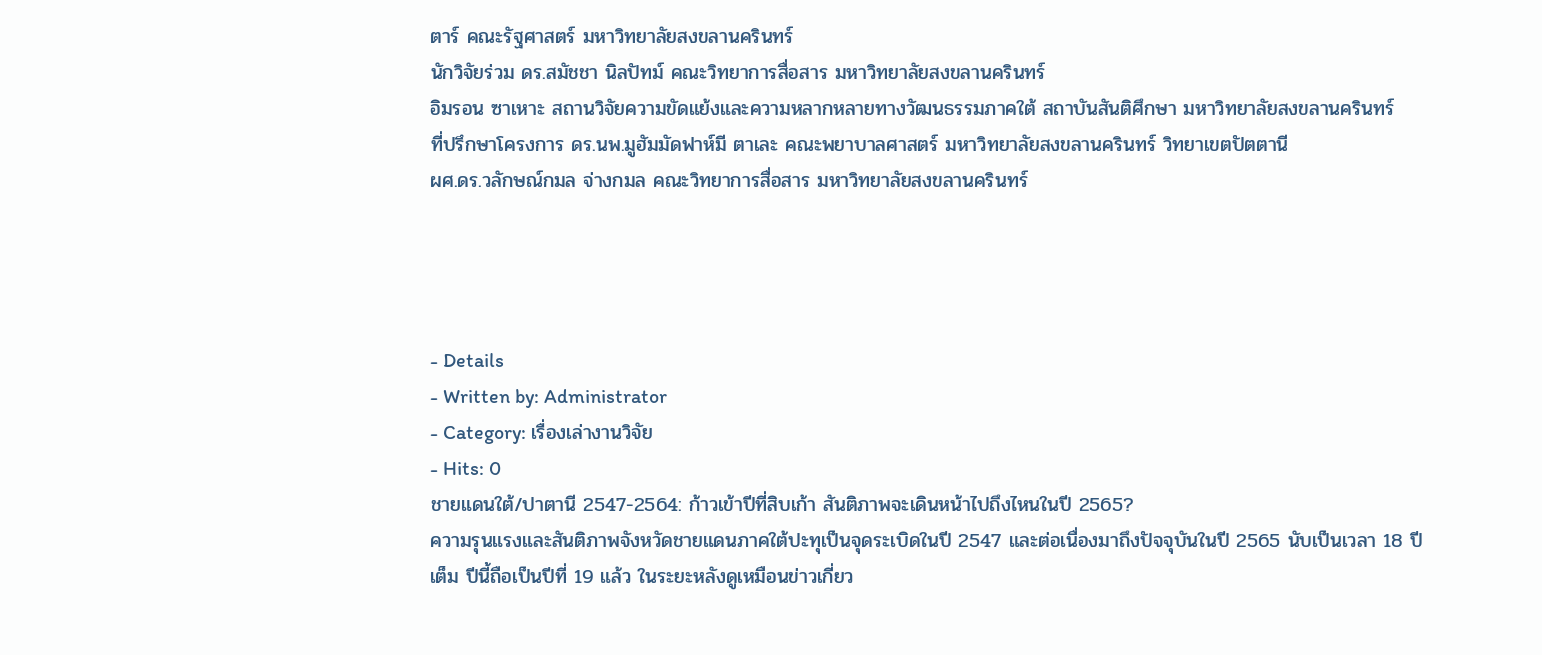ตาร์ คณะรัฐศาสตร์ มหาวิทยาลัยสงขลานครินทร์
นักวิจัยร่วม ดร.สมัชชา นิลปัทม์ คณะวิทยาการสื่อสาร มหาวิทยาลัยสงขลานครินทร์
อิมรอน ซาเหาะ สถานวิจัยความขัดแย้งและความหลากหลายทางวัฒนธรรมภาคใต้ สถาบันสันติศึกษา มหาวิทยาลัยสงขลานครินทร์
ที่ปรึกษาโครงการ ดร.นพ.มูฮัมมัดฟาห์มี ตาเละ คณะพยาบาลศาสตร์ มหาวิทยาลัยสงขลานครินทร์ วิทยาเขตปัตตานี
ผศ.ดร.วลักษณ์กมล จ่างกมล คณะวิทยาการสื่อสาร มหาวิทยาลัยสงขลานครินทร์




- Details
- Written by: Administrator
- Category: เรื่องเล่างานวิจัย
- Hits: 0
ชายแดนใต้/ปาตานี 2547-2564: ก้าวเข้าปีที่สิบเก้า สันติภาพจะเดินหน้าไปถึงไหนในปี 2565?
ความรุนแรงและสันติภาพจังหวัดชายแดนภาคใต้ปะทุเป็นจุดระเบิดในปี 2547 และต่อเนื่องมาถึงปัจจุบันในปี 2565 นับเป็นเวลา 18 ปีเต็ม ปีนี้ถือเป็นปีที่ 19 แล้ว ในระยะหลังดูเหมือนข่าวเกี่ยว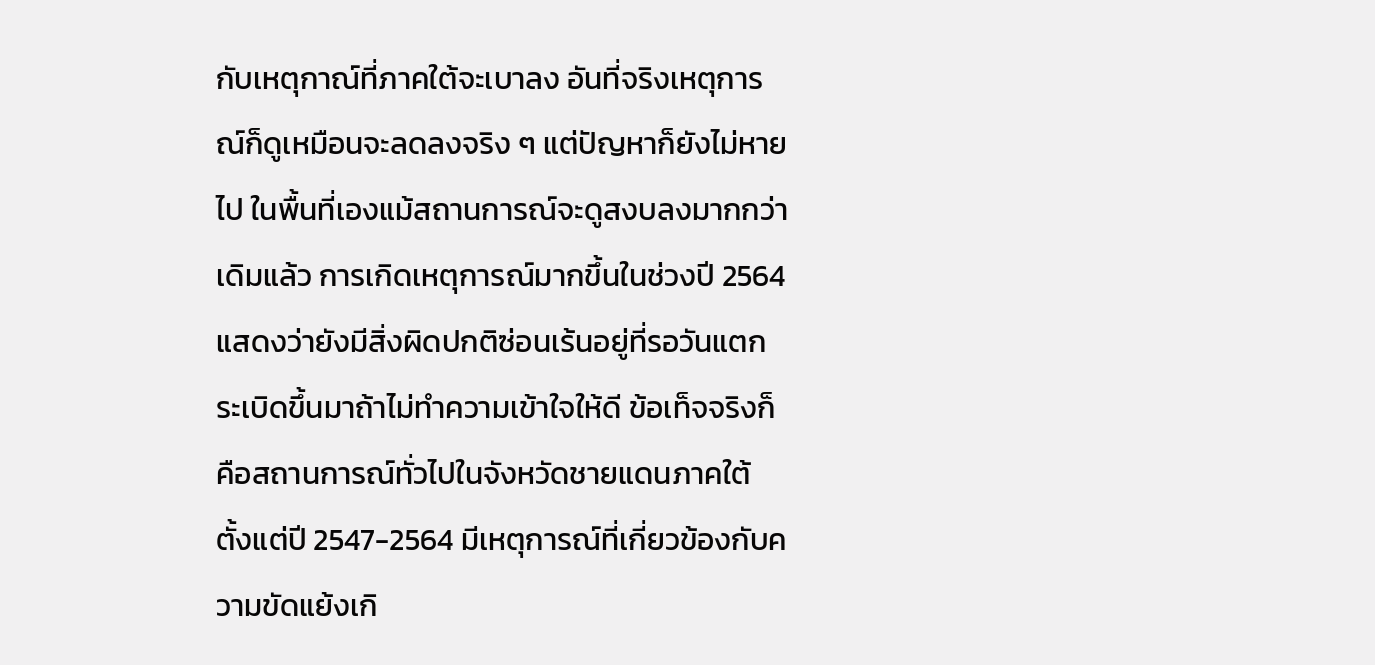กับเหตุกาณ์ที่ภาคใต้จะเบาลง อันที่จริงเหตุการณ์ก็ดูเหมือนจะลดลงจริง ๆ แต่ปัญหาก็ยังไม่หายไป ในพื้นที่เองแม้สถานการณ์จะดูสงบลงมากกว่าเดิมแล้ว การเกิดเหตุการณ์มากขึ้นในช่วงปี 2564 แสดงว่ายังมีสิ่งผิดปกติซ่อนเร้นอยู่ที่รอวันแตกระเบิดขึ้นมาถ้าไม่ทำความเข้าใจให้ดี ข้อเท็จจริงก็คือสถานการณ์ทั่วไปในจังหวัดชายแดนภาคใต้ ตั้งแต่ปี 2547-2564 มีเหตุการณ์ที่เกี่ยวข้องกับความขัดแย้งเกิ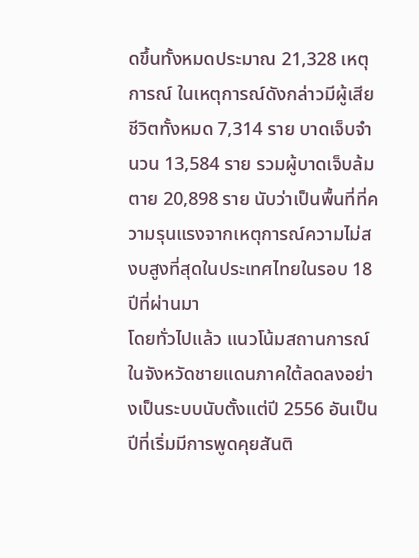ดขึ้นทั้งหมดประมาณ 21,328 เหตุการณ์ ในเหตุการณ์ดังกล่าวมีผู้เสียชีวิตทั้งหมด 7,314 ราย บาดเจ็บจำนวน 13,584 ราย รวมผู้บาดเจ็บล้มตาย 20,898 ราย นับว่าเป็นพื้นที่ที่ความรุนแรงจากเหตุการณ์ความไม่สงบสูงที่สุดในประเทศไทยในรอบ 18 ปีที่ผ่านมา
โดยทั่วไปแล้ว แนวโน้มสถานการณ์ในจังหวัดชายแดนภาคใต้ลดลงอย่างเป็นระบบนับตั้งแต่ปี 2556 อันเป็นปีที่เริ่มมีการพูดคุยสันติ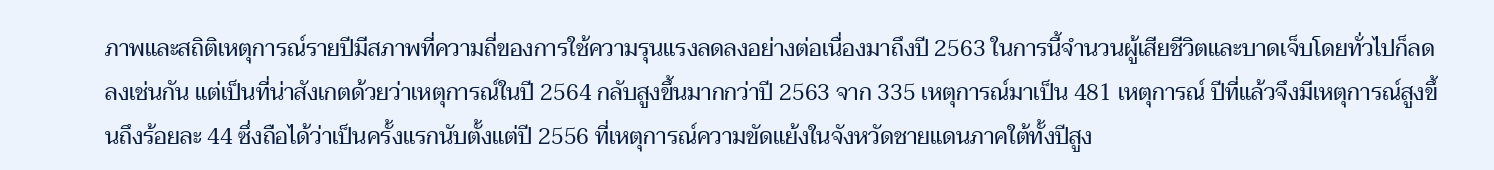ภาพและสถิติเหตุการณ์รายปีมีสภาพที่ความถี่ของการใช้ความรุนแรงลดลงอย่างต่อเนื่องมาถึงปี 2563 ในการนี้จำนวนผู้เสียชีวิตและบาดเจ็บโดยทั่วไปก็ลดลงเช่นกัน แต่เป็นที่น่าสังเกตด้วยว่าเหตุการณ์ในปี 2564 กลับสูงขึ้นมากกว่าปี 2563 จาก 335 เหตุการณ์มาเป็น 481 เหตุการณ์ ปีที่แล้วจึงมีเหตุการณ์สูงขึ้นถึงร้อยละ 44 ซึ่งถือได้ว่าเป็นครั้งแรกนับตั้งแต่ปี 2556 ที่เหตุการณ์ความขัดแย้งในจังหวัดชายแดนภาคใต้ทั้งปีสูง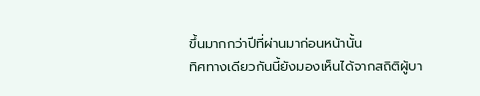ขึ้นมากกว่าปีที่ผ่านมาก่อนหน้านั้น
ทิศทางเดียวกันนี้ยังมองเห็นได้จากสถิติผู้บา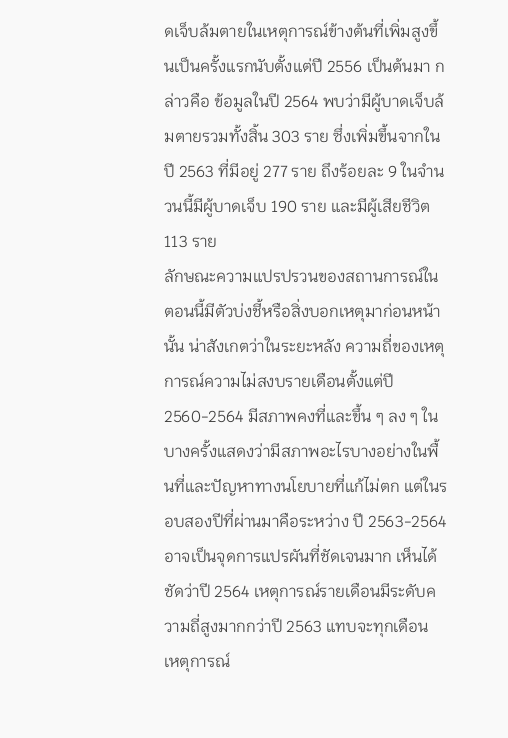ดเจ็บล้มตายในเหตุการณ์ข้างต้นที่เพิ่มสูงขึ้นเป็นครั้งแรกนับตั้งแต่ปี 2556 เป็นต้นมา กล่าวคือ ข้อมูลในปี 2564 พบว่ามีผู้บาดเจ็บล้มตายรวมทั้งสิ้น 303 ราย ซึ่งเพิ่มขึ้นจากในปี 2563 ที่มีอยู่ 277 ราย ถึงร้อยละ 9 ในจำนวนนี้มีผู้บาดเจ็บ 190 ราย และมีผู้เสียชีวิต 113 ราย
ลักษณะความแปรปรวนของสถานการณ์ในตอนนี้มีตัวบ่งชี้หรือสิ่งบอกเหตุมาก่อนหน้านั้น น่าสังเกตว่าในระยะหลัง ความถี่ของเหตุการณ์ความไม่สงบรายเดือนตั้งแต่ปี 2560-2564 มีสภาพคงที่และขึ้น ๆ ลง ๆ ในบางครั้งแสดงว่ามีสภาพอะไรบางอย่างในพื้นที่และปัญหาทางนโยบายที่แก้ไม่ตก แต่ในรอบสองปีที่ผ่านมาคือระหว่าง ปี 2563-2564 อาจเป็นจุดการแปรผันที่ชัดเจนมาก เห็นได้ชัดว่าปี 2564 เหตุการณ์รายเดือนมีระดับความถี่สูงมากกว่าปี 2563 แทบจะทุกเดือน
เหตุการณ์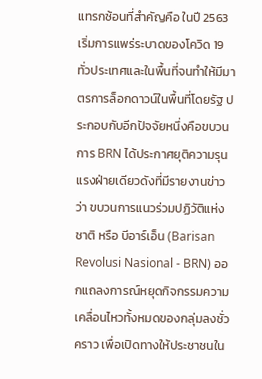แทรกซ้อนที่สำคัญคือ ในปี 2563 เริ่มการแพร่ระบาดของโควิด 19 ทั่วประเทศและในพื้นที่จนทำให้มีมาตรการล็อกดาวน์ในพื้นที่โดยรัฐ ประกอบกับอีกปัจจัยหนึ่งคือขบวนการ BRN ได้ประกาศยุติความรุนแรงฝ่ายเดียวดังที่มีรายงานข่าวว่า ขบวนการแนวร่วมปฏิวัติแห่งชาติ หรือ บีอาร์เอ็น (Barisan Revolusi Nasional - BRN) ออกแถลงการณ์หยุดกิจกรรมความเคลื่อนไหวทั้งหมดของกลุ่มลงชั่วคราว เพื่อเปิดทางให้ประชาชนใน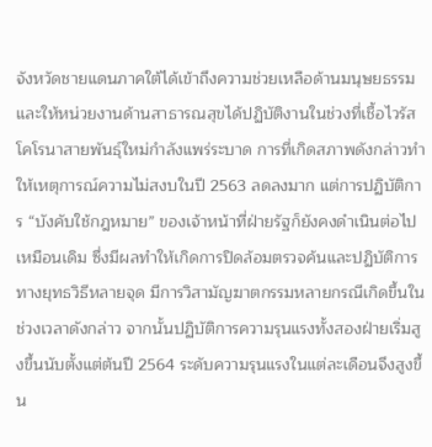จังหวัดชายแดนภาคใต้ได้เข้าถึงความช่วยเหลือด้านมนุษยธรรม และให้หน่วยงานด้านสาธารณสุขได้ปฏิบัติงานในช่วงที่เชื้อไวรัสโคโรนาสายพันธุ์ใหม่กำลังแพร่ระบาด การที่เกิดสภาพดังกล่าวทำให้เหตุการณ์ความไม่สงบในปี 2563 ลดลงมาก แต่การปฏิบัติการ “บังคับใช้กฎหมาย” ของเจ้าหน้าที่ฝ่ายรัฐก็ยังคงดำเนินต่อไปเหมือนเดิม ซึ่งมีผลทำให้เกิดการปิดล้อมตรวจค้นและปฏิบัติการทางยุทธวิธีหลายจุด มีการวิสามัญฆาตกรรมหลายกรณีเกิดขึ้นในช่วงเวลาดังกล่าว จากนั้นปฏิบัติการความรุนแรงทั้งสองฝ่ายเริ่มสูงขึ้นนับตั้งแต่ต้นปี 2564 ระดับความรุนแรงในแต่ละเดือนจึงสูงขึ้น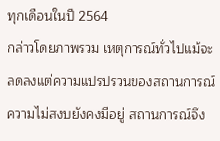ทุกเดือนในปี 2564
กล่าวโดยภาพรวม เหตุการณ์ทั่วไปแม้จะลดลงแต่ความแปรปรวนของสถานการณ์ความไม่สงบยังคงมีอยู่ สถานการณ์จึง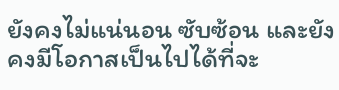ยังคงไม่แน่นอน ซับซ้อน และยังคงมีโอกาสเป็นไปได้ที่จะ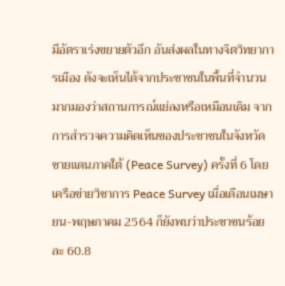มีอัตราเร่งขยายตัวอีก อันส่งผลในทางจิตวิทยาการเมือง ดังจะเห็นได้จากประชาชนในพื้นที่จำนวนมากมองว่าสถานการณ์แย่ลงหรือเหมือนเดิม จากการสำรวจความคิดเห็นของประชาชนในจังหวัดชายแดนภาคใต้ (Peace Survey) ครั้งที่ 6 โดยเครือข่ายวิชาการ Peace Survey เมื่อเดือนเมษายน-พฤษภาคม 2564 ก็ยังพบว่าประชาชนร้อยละ 60.8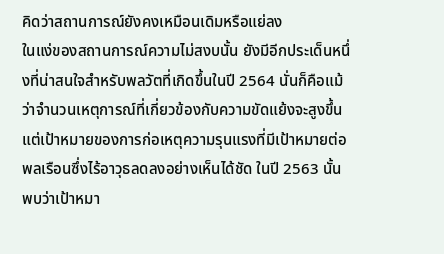คิดว่าสถานการณ์ยังคงเหมือนเดิมหรือแย่ลง
ในแง่ของสถานการณ์ความไม่สงบนั้น ยังมีอีกประเด็นหนึ่งที่น่าสนใจสำหรับพลวัตที่เกิดขึ้นในปี 2564 นั่นก็คือแม้ว่าจำนวนเหตุการณ์ที่เกี่ยวข้องกับความขัดแย้งจะสูงขึ้น แต่เป้าหมายของการก่อเหตุความรุนแรงที่มีเป้าหมายต่อพลเรือนซึ่งไร้อาวุธลดลงอย่างเห็นได้ชัด ในปี 2563 นั้นพบว่าเป้าหมา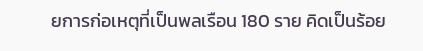ยการก่อเหตุที่เป็นพลเรือน 180 ราย คิดเป็นร้อย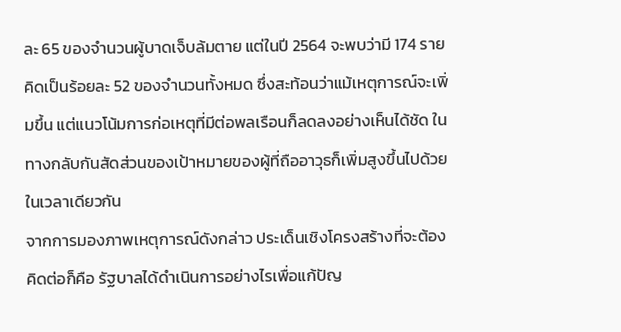ละ 65 ของจำนวนผู้บาดเจ็บล้มตาย แต่ในปี 2564 จะพบว่ามี 174 ราย คิดเป็นร้อยละ 52 ของจำนวนทั้งหมด ซึ่งสะท้อนว่าแม้เหตุการณ์จะเพิ่มขึ้น แต่แนวโน้มการก่อเหตุที่มีต่อพลเรือนก็ลดลงอย่างเห็นได้ชัด ในทางกลับกันสัดส่วนของเป้าหมายของผู้ที่ถืออาวุธก็เพิ่มสูงขึ้นไปด้วยในเวลาเดียวกัน
จากการมองภาพเหตุการณ์ดังกล่าว ประเด็นเชิงโครงสร้างที่จะต้องคิดต่อก็คือ รัฐบาลได้ดำเนินการอย่างไรเพื่อแก้ปัญ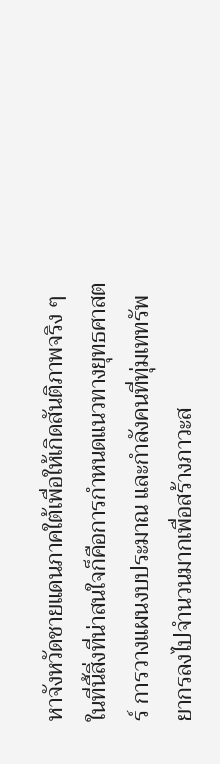หาจังหวัดชายแดนภาคใต้เพื่อให้เกิดสันติภาพจริง ๆ ในที่นี้สิ่งที่น่าสนใจก็คือการกำหนดแนวทางยุทธศาสตร์ การวางแผนงบประมาณ และกำลังคนที่ทุ่มเททรัพยากรลงไปจำนวนมากเพื่อสร้างภาวะส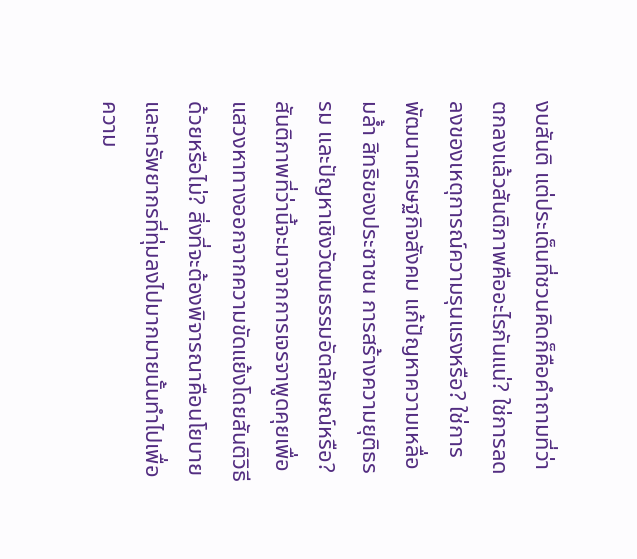งบสันติ แต่ประเด็นที่ชวนคิดก็คือคำถามที่ว่าตกลงแล้วสันติภาพคืออะไรกันแน่? ใช่การลดลงของเหตุการณ์ความรุนแรงหรือ? ใช่การพัฒนาเศรษฐกิจสังคม แก้ปัญหาความเหลื่อมล้ำ สิทธิของประชาชน การสร้างความยุติธรรม และปัญหาเชิงวัฒนธรรมอัตลักษณ์หรือ? สันติภาพที่ว่านี้จะมาจากการเจรจาพูดคุยเพื่อแสวงหาทางออกจากความขัดแย้งโดยสันติวิธีด้วยหรือไม่? สิ่งที่จะต้องพิจารณาคือนโยบาย และทรัพยากรที่ทุ่มลงไปมากมายนั้นทำไปเพื่อความ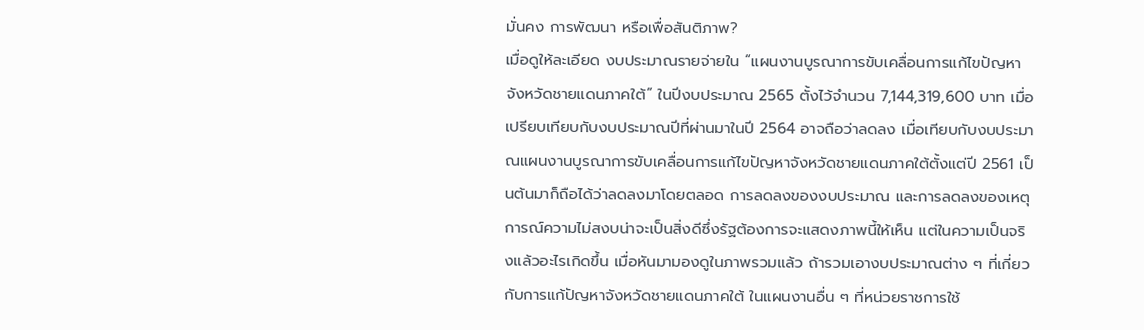มั่นคง การพัฒนา หรือเพื่อสันติภาพ?
เมื่อดูให้ละเอียด งบประมาณรายจ่ายใน “แผนงานบูรณาการขับเคลื่อนการแก้ไขปัญหาจังหวัดชายแดนภาคใต้” ในปีงบประมาณ 2565 ตั้งไว้จำนวน 7,144,319,600 บาท เมื่อเปรียบเทียบกับงบประมาณปีที่ผ่านมาในปี 2564 อาจถือว่าลดลง เมื่อเทียบกับงบประมาณแผนงานบูรณาการขับเคลื่อนการแก้ไขปัญหาจังหวัดชายแดนภาคใต้ตั้งแต่ปี 2561 เป็นต้นมาก็ถือได้ว่าลดลงมาโดยตลอด การลดลงของงบประมาณ และการลดลงของเหตุการณ์ความไม่สงบน่าจะเป็นสิ่งดีซึ่งรัฐต้องการจะแสดงภาพนี้ให้เห็น แต่ในความเป็นจริงแล้วอะไรเกิดขึ้น เมื่อหันมามองดูในภาพรวมแล้ว ถ้ารวมเอางบประมาณต่าง ๆ ที่เกี่ยวกับการแก้ปัญหาจังหวัดชายแดนภาคใต้ ในแผนงานอื่น ๆ ที่หน่วยราชการใช้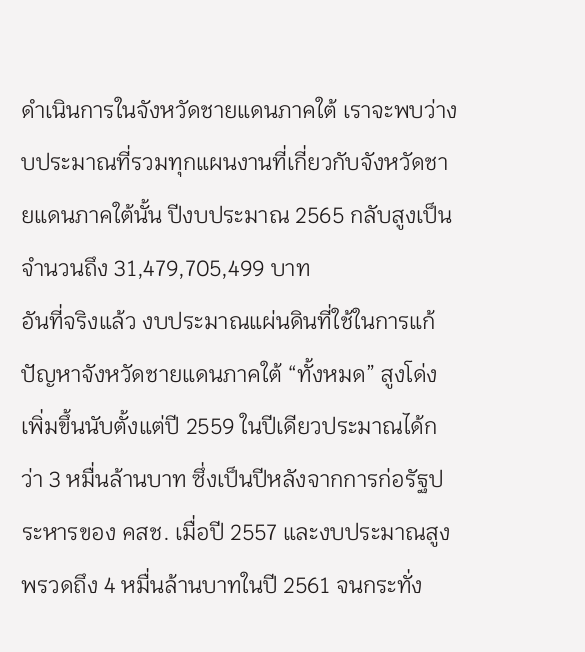ดำเนินการในจังหวัดชายแดนภาคใต้ เราจะพบว่างบประมาณที่รวมทุกแผนงานที่เกี่ยวกับจังหวัดชายแดนภาคใต้นั้น ปีงบประมาณ 2565 กลับสูงเป็นจำนวนถึง 31,479,705,499 บาท
อันที่จริงแล้ว งบประมาณแผ่นดินที่ใช้ในการแก้ปัญหาจังหวัดชายแดนภาคใต้ “ทั้งหมด” สูงโด่งเพิ่มขึ้นนับตั้งแต่ปี 2559 ในปีเดียวประมาณได้กว่า 3 หมื่นล้านบาท ซึ่งเป็นปีหลังจากการก่อรัฐประหารของ คสช. เมื่อปี 2557 และงบประมาณสูงพรวดถึง 4 หมื่นล้านบาทในปี 2561 จนกระทั่ง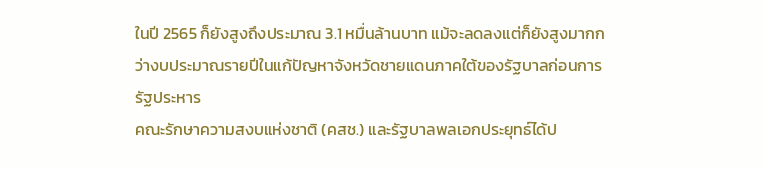ในปี 2565 ก็ยังสูงถึงประมาณ 3.1 หมื่นล้านบาท แม้จะลดลงแต่ก็ยังสูงมากกว่างบประมาณรายปีในแก้ปัญหาจังหวัดชายแดนภาคใต้ของรัฐบาลก่อนการรัฐประหาร
คณะรักษาความสงบแห่งชาติ (คสช.) และรัฐบาลพลเอกประยุทธ์ได้ป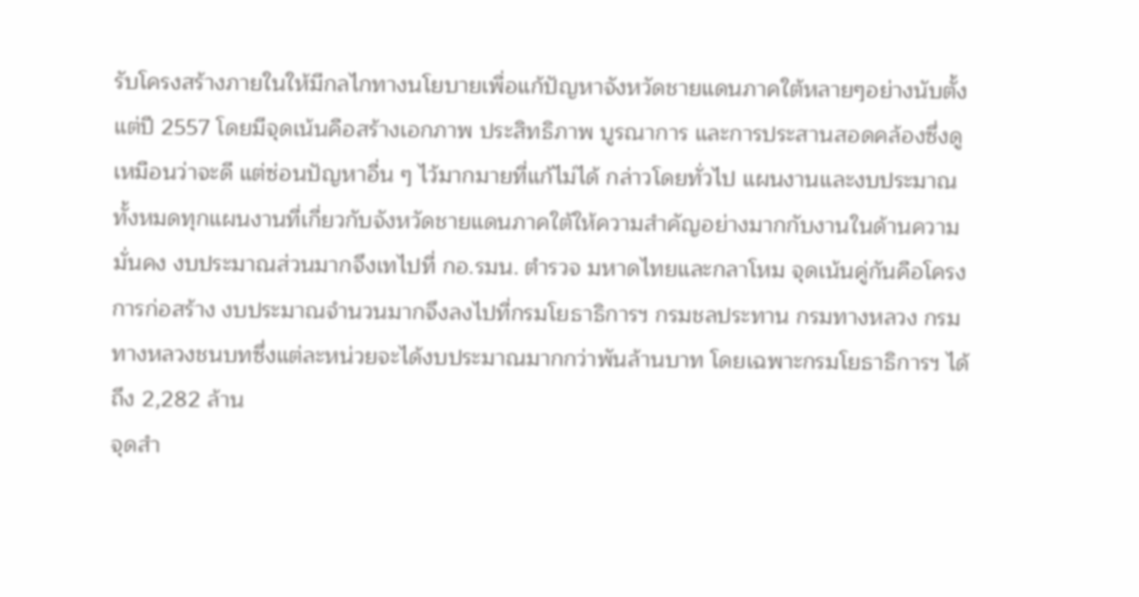รับโครงสร้างภายในให้มีกลไกทางนโยบายเพื่อแก้ปัญหาจังหวัดชายแดนภาคใต้หลายๆอย่างนับตั้งแต่ปี 2557 โดยมีจุดเน้นคือสร้างเอกภาพ ประสิทธิภาพ บูรณาการ และการประสานสอดคล้องซึ่งดูเหมือนว่าจะดี แต่ซ่อนปัญหาอื่น ๆ ไว้มากมายที่แก้ไม่ได้ กล่าวโดยทั่วไป แผนงานและงบประมาณทั้งหมดทุกแผนงานที่เกี่ยวกับจังหวัดชายแดนภาคใต้ให้ความสำคัญอย่างมากกับงานในด้านความมั่นคง งบประมาณส่วนมากจึงเทไปที่ กอ.รมน. ตำรวจ มหาดไทยและกลาโหม จุดเน้นคู่กันคือโครงการก่อสร้าง งบประมาณจำนวนมากจึงลงไปที่กรมโยธาธิการฯ กรมชลประทาน กรมทางหลวง กรมทางหลวงชนบทซึ่งแต่ละหน่วยจะได้งบประมาณมากกว่าพันล้านบาท โดยเฉพาะกรมโยธาธิการฯ ได้ถึง 2,282 ล้าน
จุดสำ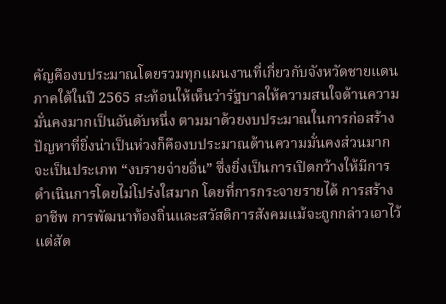คัญคืองบประมาณโดยรวมทุกแผนงานที่เกี่ยวกับจังหวัดชายแดนภาคใต้ในปี 2565 สะท้อนให้เห็นว่ารัฐบาลให้ความสนใจด้านความมั่นคงมากเป็นอันดับหนึ่ง ตามมาด้วยงบประมาณในการก่อสร้าง ปัญหาที่ยิ่งน่าเป็นห่วงก็คืองบประมาณด้านความมั่นคงส่วนมากจะเป็นประเภท “งบรายจ่ายอื่น” ซึ่งยิ่งเป็นการเปิดกว้างให้มีการดำเนินการโดยไม่โปร่งใสมาก โดยที่การกระจายรายได้ การสร้างอาชีพ การพัฒนาท้องถิ่นและสวัสดิการสังคมแม้จะถูกกล่าวเอาไว้แต่สัด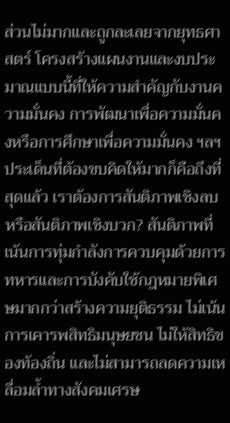ส่วนไม่มากและถูกละเลยจากยุทธศาสตร์ โครงสร้างแผนงานและงบประมาณแบบนี้ที่ให้ความสำคัญกับงานความมั่นคง การพัฒนาเพื่อความมั่นคงหรือการศึกษาเพื่อความมั่นคง ฯลฯ
ประเด็นที่ต้องขบคิดให้มากก็คือถึงที่สุดแล้ว เราต้องการสันติภาพเชิงลบหรือสันติภาพเชิงบวก? สันติภาพที่เน้นการทุ่มกำลังการควบคุมด้วยการทหารและการบังคับใช้กฎหมายพิเศษมากกว่าสร้างความยุติธรรม ไม่เน้นการเคารพสิทธิมนุษยชน ไม่ให้สิทธิของท้องถิ่น และไม่สามารถลดความเหลื่อมล้ำทางสังคมเศรษ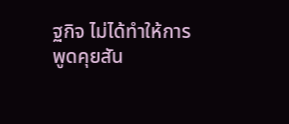ฐกิจ ไม่ได้ทำให้การพูดคุยสัน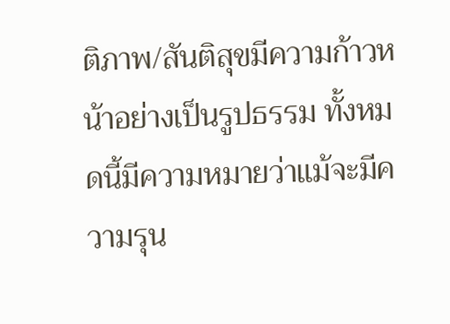ติภาพ/สันติสุขมีความก้าวหน้าอย่างเป็นรูปธรรม ทั้งหมดนี้มีความหมายว่าแม้จะมีความรุน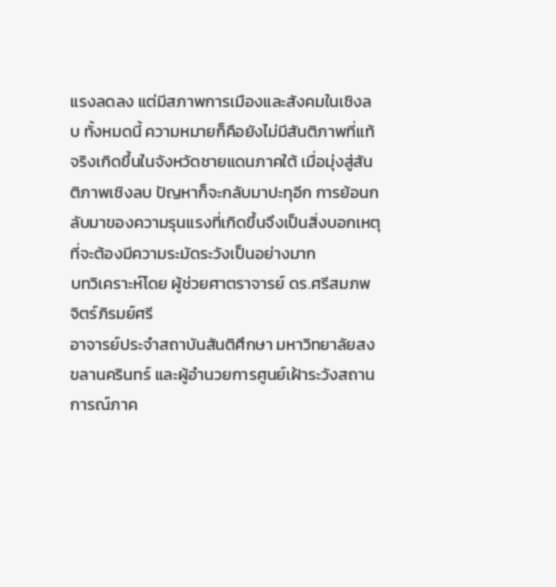แรงลดลง แต่มีสภาพการเมืองและสังคมในเชิงลบ ทั้งหมดนี้ ความหมายก็คือยังไม่มีสันติภาพที่แท้จริงเกิดขึ้นในจังหวัดชายแดนภาคใต้ เมื่อมุ่งสู่สันติภาพเชิงลบ ปัญหาก็จะกลับมาปะทุอีก การย้อนกลับมาของความรุนแรงที่เกิดขึ้นจึงเป็นสิ่งบอกเหตุที่จะต้องมีความระมัดระวังเป็นอย่างมาก
บทวิเคราะห์โดย ผู้ช่วยศาตราจารย์ ดร.ศรีสมภพ จิตร์ภิรมย์ศรี
อาจารย์ประจำสถาบันสันติศึกษา มหาวิทยาลัยสงขลานครินทร์ และผู้อำนวยการศูนย์เฝ้าระวังสถานการณ์ภาค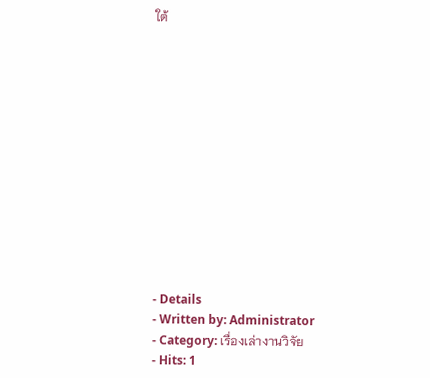ใต้













- Details
- Written by: Administrator
- Category: เรื่องเล่างานวิจัย
- Hits: 1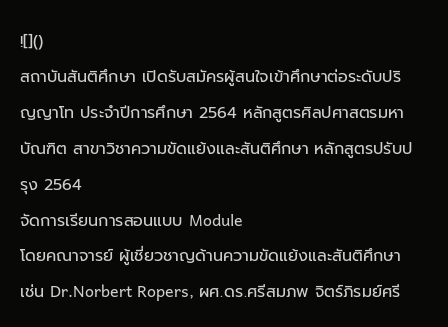![]()
สถาบันสันติศึกษา เปิดรับสมัครผู้สนใจเข้าศึกษาต่อระดับปริญญาโท ประจำปีการศึกษา 2564 หลักสูตรศิลปศาสตรมหาบัณฑิต สาขาวิชาความขัดแย้งและสันติศึกษา หลักสูตรปรับปรุง 2564
จัดการเรียนการสอนแบบ Module
โดยคณาจารย์ ผู้เชี่ยวชาญด้านความขัดแย้งและสันติศึกษา
เช่น Dr.Norbert Ropers, ผศ.ดร.ศรีสมภพ จิตร์ภิรมย์ศรี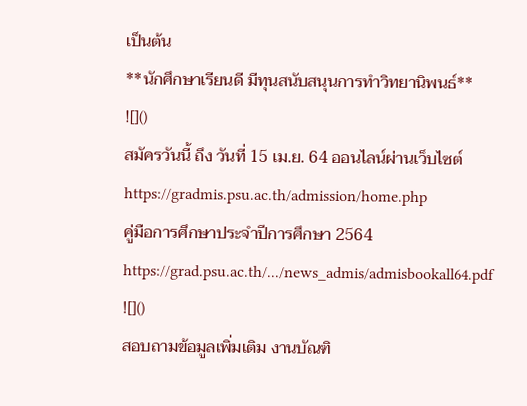เป็นต้น
**นักศึกษาเรียนดี มีทุนสนับสนุนการทำวิทยานิพนธ์**
![]()
สมัครวันนี้ ถึง วันที่ 15 เม.ย. 64 ออนไลน์ผ่านเว็บไซต์ https://gradmis.psu.ac.th/admission/home.php
คู่มือการศึกษาประจำปีการศึกษา 2564 https://grad.psu.ac.th/.../news_admis/admisbookall64.pdf
![]()
สอบถามข้อมูลเพิ่มเติม งานบัณฑิ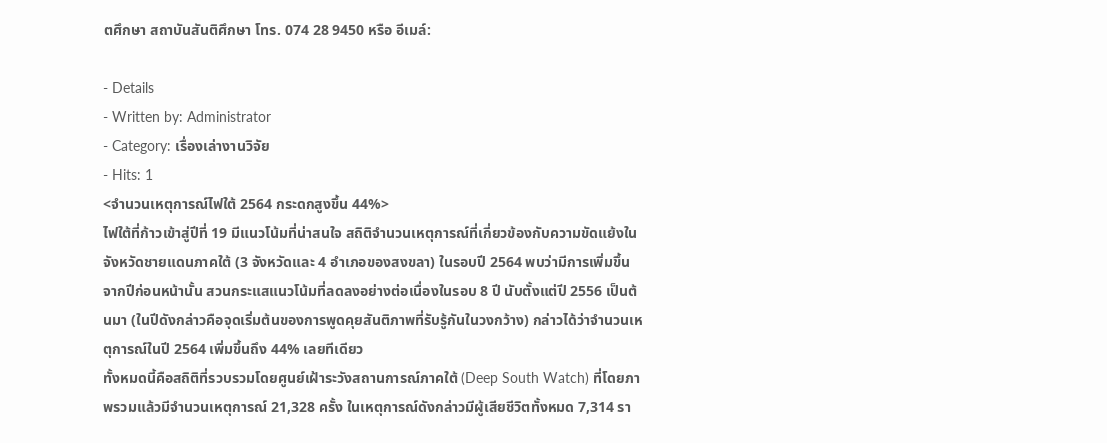ตศึกษา สถาบันสันติศึกษา โทร. 074 28 9450 หรือ อีเมล์:

- Details
- Written by: Administrator
- Category: เรื่องเล่างานวิจัย
- Hits: 1
<จำนวนเหตุการณ์ไฟใต้ 2564 กระดกสูงขึ้น 44%>
ไฟใต้ที่ก้าวเข้าสู่ปีที่ 19 มีแนวโน้มที่น่าสนใจ สถิติจำนวนเหตุการณ์ที่เกี่ยวข้องกับความขัดแย้งในจังหวัดชายแดนภาคใต้ (3 จังหวัดและ 4 อำเภอของสงขลา) ในรอบปี 2564 พบว่ามีการเพิ่มขึ้นจากปีก่อนหน้านั้น สวนกระแสแนวโน้มที่ลดลงอย่างต่อเนื่องในรอบ 8 ปี นับตั้งแต่ปี 2556 เป็นต้นมา (ในปีดังกล่าวคือจุดเริ่มต้นของการพูดคุยสันติภาพที่รับรู้กันในวงกว้าง) กล่าวได้ว่าจำนวนเหตุการณ์ในปี 2564 เพิ่มขึ้นถึง 44% เลยทีเดียว
ทั้งหมดนี้คือสถิติที่รวบรวมโดยศูนย์เฝ้าระวังสถานการณ์ภาคใต้ (Deep South Watch) ที่โดยภาพรวมแล้วมีจำนวนเหตุการณ์ 21,328 ครั้ง ในเหตุการณ์ดังกล่าวมีผู้เสียชีวิตทั้งหมด 7,314 รา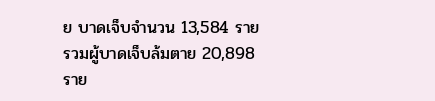ย บาดเจ็บจำนวน 13,584 ราย รวมผู้บาดเจ็บล้มตาย 20,898 ราย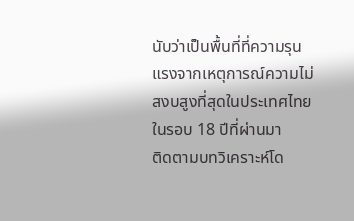นับว่าเป็นพื้นที่ที่ความรุนแรงจากเหตุการณ์ความไม่สงบสูงที่สุดในประเทศไทย ในรอบ 18 ปีที่ผ่านมา
ติดตามบทวิเคราะห์โด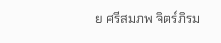ย ศรีสมภพ จิตร์ภิรม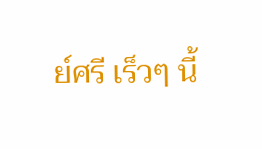ย์ศรี เร็วๆ นี้